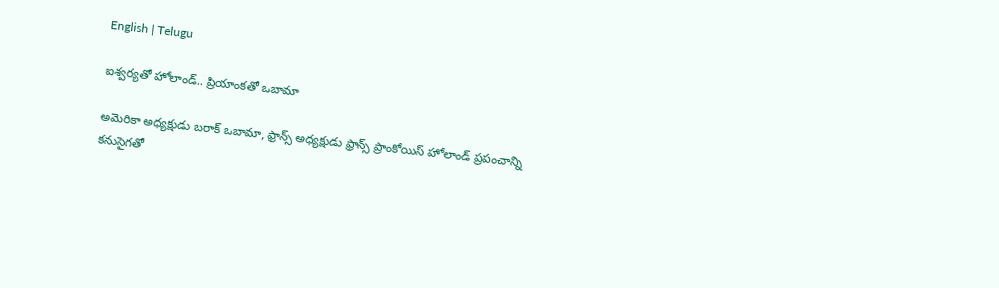English | Telugu

ఐశ్వర్యతో హోలాండ్.. ప్రియాంకతో ఒబామా

అమెరికా అధ్యక్షుడు బరాక్ ఒబామా, ఫ్రాన్స్ అధ్యక్షుడు ఫ్రాన్స్ ప్రాంకోయిస్ హోలాండ్ ప్రపంచాన్ని కనుసైగతో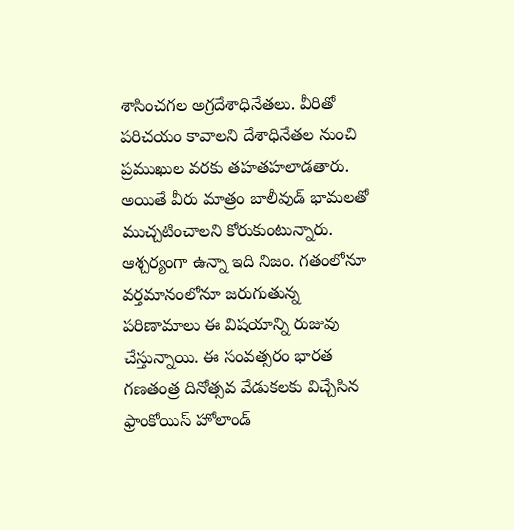శాసించగల అగ్రదేశాధినేతలు. వీరితో పరిచయం కావాలని దేశాధినేతల నుంచి ప్రముఖుల వరకు తహతహలాడతారు. అయితే వీరు మాత్రం బాలీవుడ్ భామలతో ముచ్చటించాలని కోరుకుంటున్నారు. ఆశ్చర్యంగా ఉన్నా ఇది నిజం. గతంలోనూ వర్తమానంలోనూ జరుగుతున్న పరిణామాలు ఈ విషయాన్ని రుజువు చేస్తున్నాయి. ఈ సంవత్సరం భారత గణతంత్ర దినోత్సవ వేడుకలకు విచ్చేసిన ఫ్రాంకోయిస్ హోలాండ్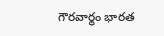గౌరవార్థం భారత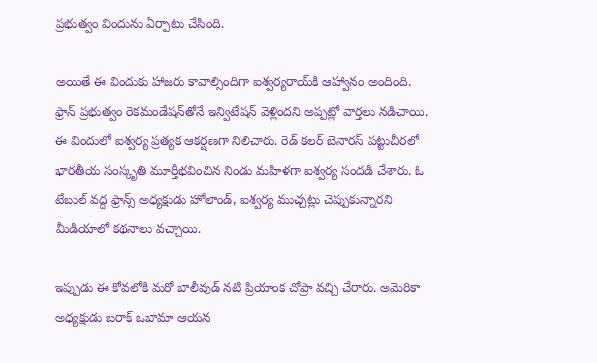ప్రభుత్వం విందును ఏర్పాటు చేసింది.

అయితే ఈ విందుకు హాజరు కావాల్సిందిగా ఐశ్వర్యరాయ్‌కి ఆహ్వానం అందింది. ఫ్రాన్ ప్రభుత్వం రెకమండేషన్‌తోనే ఇన్విటేషన్ వెళ్లిందని అప్పట్లో వార్తలు నడిచాయి. ఈ విందులో ఐశ్వర్య ప్రత్యక ఆకర్షణగా నిలిచారు. రెడ్ కలర్ బెనారస్ పట్టుచీరలో భారతీయ సంస్కృతి మూర్తీభవించిన నిండు మహిళగా ఐశ్వర్య సందడి చేశారు. ఓ టేబుల్ వద్ద ఫ్రాన్స్ అధ్యక్షుడు హోలాండ్, ఐశ్వర్య ముచ్చట్లు చెప్పుకున్నారని మీడియాలో కథనాలు వచ్చాయి.

ఇప్పుడు ఈ కోవలోకి మరో బాలీవుడ్ నటి ప్రియాంక చోప్రా వచ్చి చేరారు. అమెరికా అధ్యక్షుడు బరాక్ ఒబామా ఆయన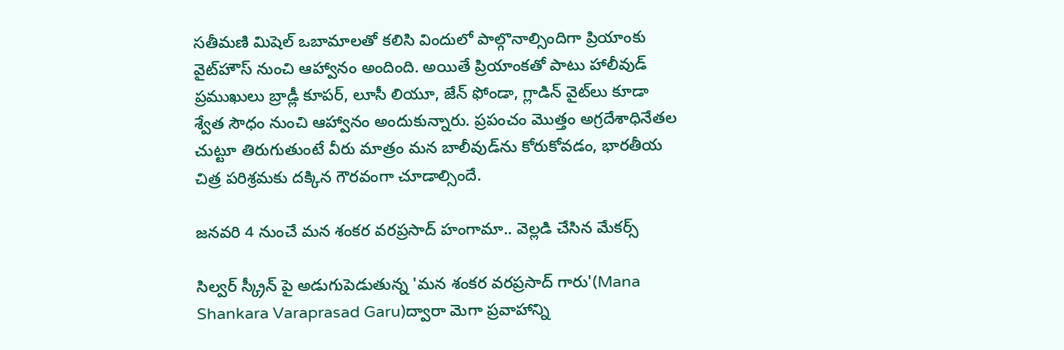సతీమణి మిషెల్ ఒబామాలతో కలిసి విందులో పాల్గొనాల్సిందిగా ప్రియాంకు వైట్‌హౌస్ నుంచి ఆహ్వానం అందింది. అయితే ప్రియాంకతో పాటు హాలీవుడ్ ప్రముఖులు బ్రాడ్లీ కూపర్, లూసీ లియూ, జేన్ ఫోండా, గ్లాడిన్ వైట్‌లు కూడా శ్వేత సౌధం నుంచి ఆహ్వానం అందుకున్నారు. ప్రపంచం మొత్తం అగ్రదేశాధినేతల చుట్టూ తిరుగుతుంటే వీరు మాత్రం మన బాలీవుడ్‌ను కోరుకోవడం, భారతీయ చిత్ర పరిశ్రమకు దక్కిన గౌరవంగా చూడాల్సిందే.

జనవరి 4 నుంచే మన శంకర వరప్రసాద్ హంగామా.. వెల్లడి చేసిన మేకర్స్

సిల్వర్ స్క్రీన్ పై అడుగుపెడుతున్న 'మన శంకర వరప్రసాద్ గారు'(Mana Shankara Varaprasad Garu)ద్వారా మెగా ప్రవాహాన్ని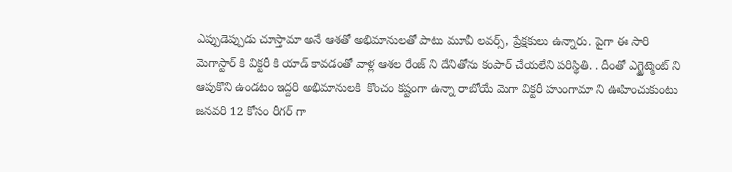ఎప్పుడెప్పుడు చూస్తామా అనే ఆశతో అభిమానులతో పాటు మూవీ లవర్స్, ప్రేక్షకులు ఉన్నారు. పైగా ఈ సారి  మెగాస్టార్ కి విక్టరీ కి యాడ్ కావడంతో వాళ్ల ఆశల రేంజ్ ని దేనితోను కంపార్ చేయలేని పరిస్థితి. . దీంతో ఎగ్జైట్మెంట్ ని  ఆపుకొని ఉండటం ఇద్దరి అభిమానులకి  కొంచం కష్టంగా ఉన్నా రాబోయే మెగా విక్టరీ హుంగామా ని ఊహించుకుంటు  జనవరి 12 కోసం రీగర్ గా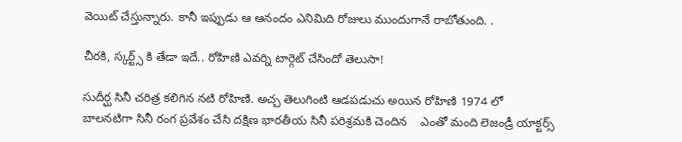వెయిట్ చేస్తున్నారు. కానీ ఇప్పుడు ఆ ఆనందం ఎనిమిది రోజులు ముందుగానే రాబోతుంది. .

చీరకి, స్కర్ట్స్ కి తేడా ఇదే.. రోహిణి ఎవర్ని టార్గెట్ చేసిందో తెలుసా!

సుదీర్ఘ సినీ చరిత్ర కలిగిన నటి రోహిణి. అచ్చ తెలుగింటి ఆడపడుచు అయిన రోహిణి 1974 లో బాలనటిగా సినీ రంగ ప్రవేశం చేసి దక్షిణ భారతీయ సినీ పరిశ్రమకి చెందిన    ఎంతో మంది లెజండ్రీ యాక్టర్స్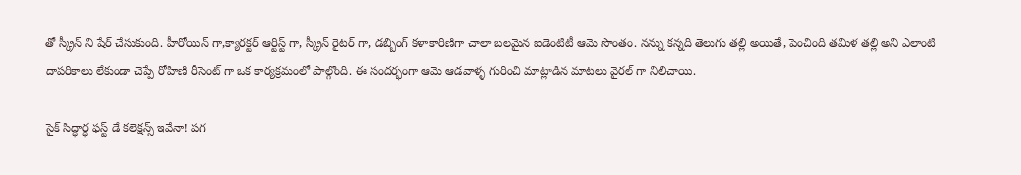తో స్క్రీన్ ని షేర్ చేసుకుంది. హీరోయిన్ గా,క్యారక్టర్ ఆర్టిస్ట్ గా, స్క్రీన్ రైటర్ గా, డబ్బింగ్ కళాకారిణిగా చాలా బలమైన ఐడెంటిటీ ఆమె సొంతం. నన్ను కన్నది తెలుగు తల్లి అయితే, పెంచింది తమిళ తల్లి అని ఎలాంటి దాపరికాలు లేకుండా చెప్పే రోహిణి రీసెంట్ గా ఒక కార్యక్రమంలో పాల్గొంది. ఈ సందర్భంగా ఆమె ఆడవాళ్ళ గురించి మాట్లాడిన మాటలు వైరల్ గా నిలిచాయి.

సైక్ సిద్ధార్ధ ఫస్ట్ డే కలెక్షన్స్ ఇవేనా! పగ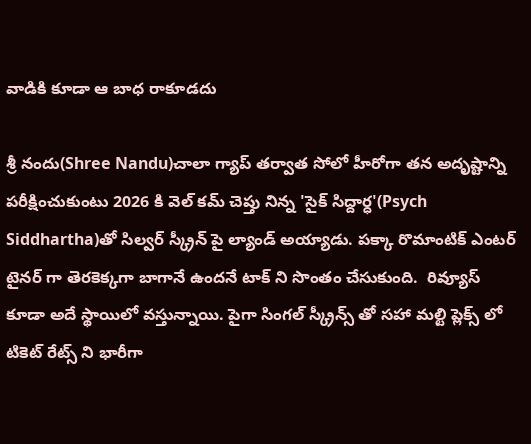వాడికి కూడా ఆ బాధ రాకూడదు

శ్రీ నందు(Shree Nandu)చాలా గ్యాప్ తర్వాత సోలో హీరోగా తన అదృష్టాన్ని పరీక్షించుకుంటు 2026 కి వెల్ కమ్ చెప్తు నిన్న 'సైక్ సిద్దార్ధ'(Psych Siddhartha)తో సిల్వర్ స్క్రీన్ పై ల్యాండ్ అయ్యాడు. పక్కా రొమాంటిక్ ఎంటర్ టైనర్ గా తెరకెక్కగా బాగానే ఉందనే టాక్ ని సొంతం చేసుకుంది.  రివ్యూస్ కూడా అదే స్థాయిలో వస్తున్నాయి. పైగా సింగల్ స్క్రీన్స్ తో సహా మల్టి ప్లెక్స్ లో టికెట్ రేట్స్ ని భారీగా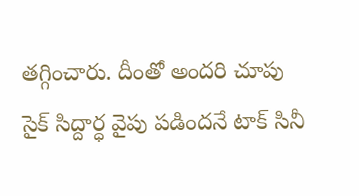తగ్గించారు. దీంతో అందరి చూపు సైక్ సిద్దార్ధ వైపు పడిందనే టాక్ సినీ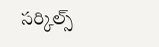సర్కిల్స్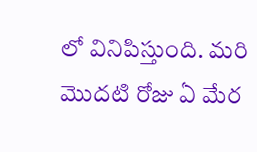లో వినిపిస్తుంది. మరి మొదటి రోజు ఏ మేర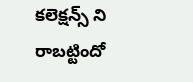కలెక్షన్స్ ని రాబట్టిందో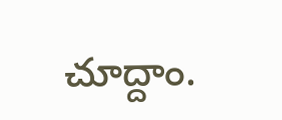చూద్దాం.